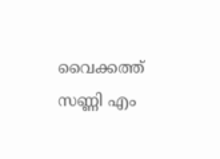വൈക്കത്ത് സണ്ണി എം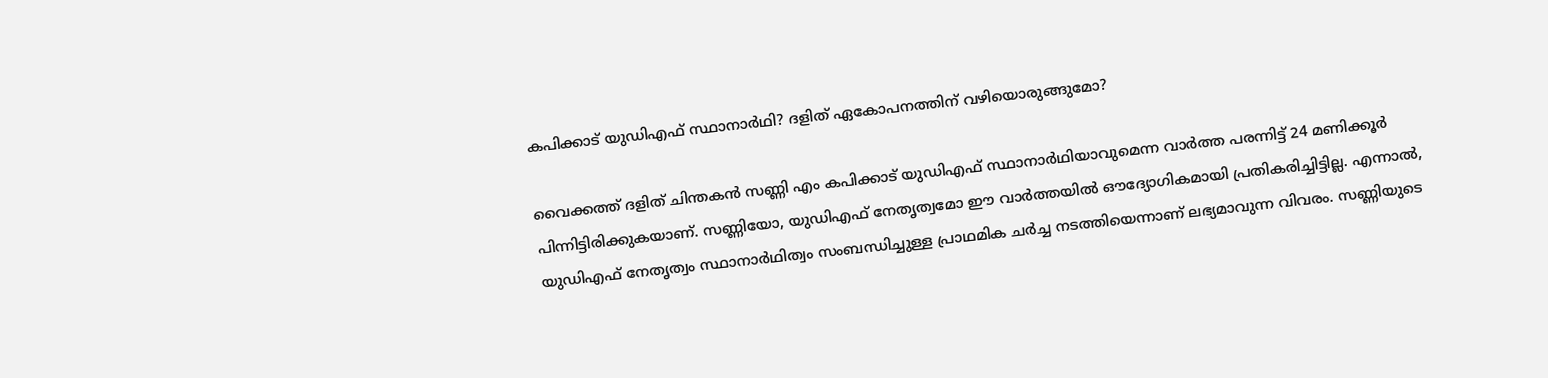കപിക്കാട് യുഡിഎഫ് സ്ഥാനാര്‍ഥി? ദളിത് ഏകോപനത്തിന് വഴിയൊരുങ്ങുമോ?

വൈക്കത്ത് ദളിത് ചിന്തകന്‍ സണ്ണി എം കപിക്കാട് യുഡിഎഫ് സ്ഥാനാര്‍ഥിയാവുമെന്ന വാര്‍ത്ത പരന്നിട്ട് 24 മണിക്കൂര്‍ പിന്നിട്ടിരിക്കുകയാണ്. സണ്ണിയോ, യുഡിഎഫ് നേതൃത്വമോ ഈ വാര്‍ത്തയില്‍ ഔദ്യോഗികമായി പ്രതികരിച്ചിട്ടില്ല. എന്നാല്‍, യുഡിഎഫ് നേതൃത്വം സ്ഥാനാര്‍ഥിത്വം സംബന്ധിച്ചുള്ള പ്രാഥമിക ചര്‍ച്ച നടത്തിയെന്നാണ് ലഭ്യമാവുന്ന വിവരം. സണ്ണിയുടെ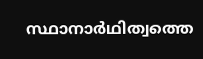സ്ഥാനാര്‍ഥിത്വത്തെ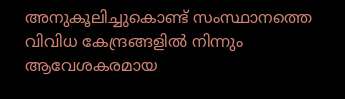അനുകൂലിച്ചുകൊണ്ട് സംസ്ഥാനത്തെ വിവിധ കേന്ദ്രങ്ങളില്‍ നിന്നും ആവേശകരമായ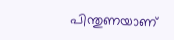പിന്തുണയാണ്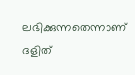ലഭിക്കുന്നതെന്നാണ് ദളിത്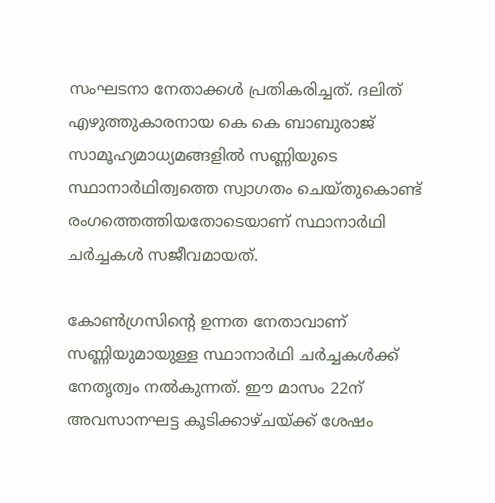സംഘടനാ നേതാക്കള്‍ പ്രതികരിച്ചത്. ദലിത് എഴുത്തുകാരനായ കെ കെ ബാബുരാജ് സാമൂഹ്യമാധ്യമങ്ങളില്‍ സണ്ണിയുടെ സ്ഥാനാര്‍ഥിത്വത്തെ സ്വാഗതം ചെയ്തുകൊണ്ട് രംഗത്തെത്തിയതോടെയാണ് സ്ഥാനാര്‍ഥി ചര്‍ച്ചകള്‍ സജീവമായത്.

കോണ്‍ഗ്രസിന്റെ ഉന്നത നേതാവാണ് സണ്ണിയുമായുള്ള സ്ഥാനാര്‍ഥി ചര്‍ച്ചകള്‍ക്ക് നേതൃത്വം നല്‍കുന്നത്. ഈ മാസം 22ന് അവസാനഘട്ട കൂടിക്കാഴ്ചയ്ക്ക് ശേഷം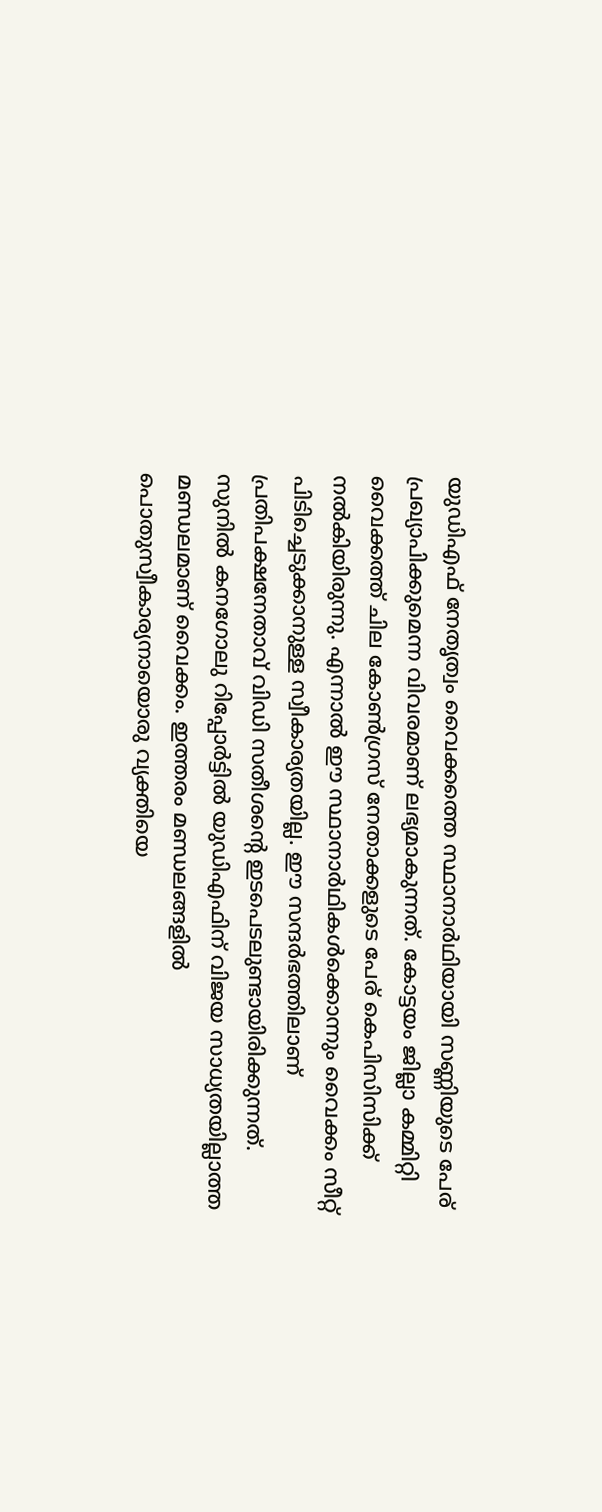യുഡിഎഫ് നേതൃത്വം വൈക്കത്തെ സ്ഥാനാര്‍ഥിയായി സണ്ണിയുടെ പേര് പ്രഖ്യാപിക്കുമെന്ന വിവരമാണ് ലഭ്യമാകുന്നത്. കോട്ടയം ജില്ലാ കമ്മിറ്റി വൈക്കത്ത് ചില കോണ്‍ഗ്രസ് നേതാക്കളുടെ പേര് കെപിസിസിക്ക് നല്‍കിയിരുന്നു. എന്നാല്‍ ഈ സ്ഥാനാര്‍ഥികള്‍ക്കൊന്നും വൈക്കം സീറ്റ് പിടിച്ചെടുക്കാനുള്ള സ്വീകാര്യതയില്ല. ഈ സന്ദര്‍ഭത്തിലാണ് പ്രതിപക്ഷനേതാവ് വിഡി സതീശന്റെ ഇടപെടലുണ്ടായിരിക്കുന്നത്. സുനില്‍ കനഗോലു റിപ്പോര്‍ട്ടില്‍ യുഡിഎഫിന് വിജയ സാധ്യതയില്ലാത്ത മണ്ഡലമാണ് വൈക്കം. ഇത്തരം മണ്ഡലങ്ങളില്‍ പൊതുസ്വീകാര്യനായൊരു വ്യക്തിയെ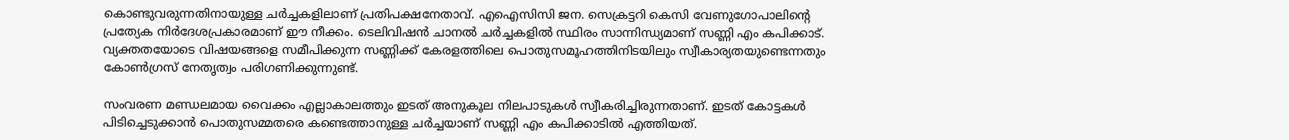കൊണ്ടുവരുന്നതിനായുള്ള ചര്‍ച്ചകളിലാണ് പ്രതിപക്ഷനേതാവ്. എഐസിസി ജന. സെക്രട്ടറി കെസി വേണുഗോപാലിന്റെ പ്രത്യേക നിര്‍ദേശപ്രകാരമാണ് ഈ നീക്കം. ടെലിവിഷന്‍ ചാനല്‍ ചര്‍ച്ചകളില്‍ സ്ഥിരം സാന്നിന്ധ്യമാണ് സണ്ണി എം കപിക്കാട്. വ്യക്തതയോടെ വിഷയങ്ങളെ സമീപിക്കുന്ന സണ്ണിക്ക് കേരളത്തിലെ പൊതുസമൂഹത്തിനിടയിലും സ്വീകാര്യതയുണ്ടെന്നതും കോണ്‍ഗ്രസ് നേതൃത്വം പരിഗണിക്കുന്നുണ്ട്.

സംവരണ മണ്ഡലമായ വൈക്കം എല്ലാകാലത്തും ഇടത് അനുകൂല നിലപാടുകള്‍ സ്വീകരിച്ചിരുന്നതാണ്. ഇടത് കോട്ടകള്‍ പിടിച്ചെടുക്കാന്‍ പൊതുസമ്മതരെ കണ്ടെത്താനുള്ള ചര്‍ച്ചയാണ് സണ്ണി എം കപിക്കാടില്‍ എത്തിയത്.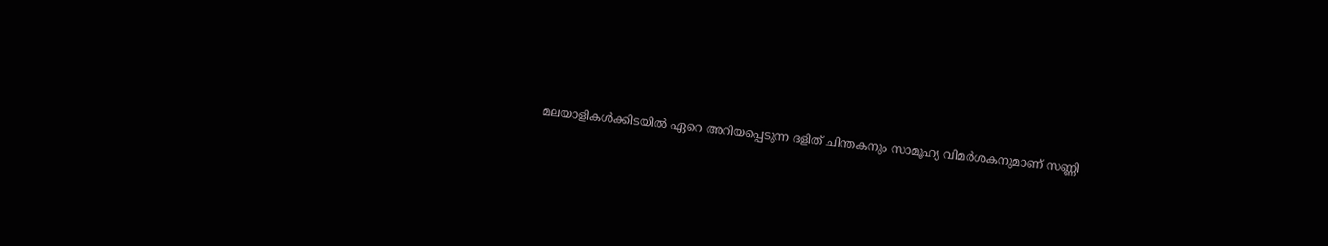മലയാളികള്‍ക്കിടയില്‍ ഏറെ അറിയപ്പെടുന്ന ദളിത് ചിന്തകനും സാമൂഹ്യ വിമര്‍ശകനുമാണ് സണ്ണി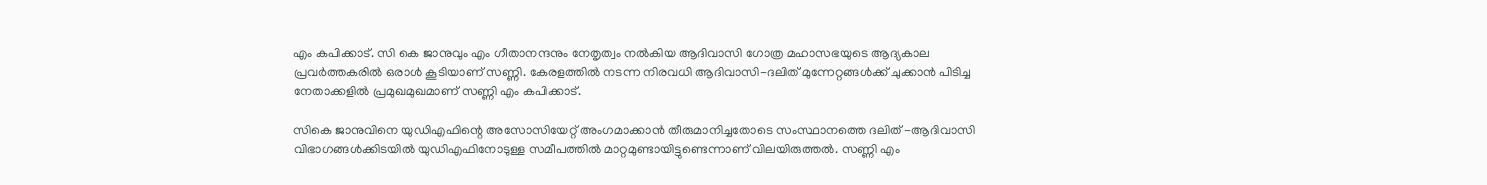എം കപിക്കാട്. സി കെ ജാനുവും എം ഗീതാനന്ദനും നേതൃത്വം നല്‍കിയ ആദിവാസി ഗോത്ര മഹാസഭയുടെ ആദ്യകാല പ്രവര്‍ത്തകരില്‍ ഒരാള്‍ കൂടിയാണ് സണ്ണി. കേരളത്തില്‍ നടന്ന നിരവധി ആദിവാസി-ദലിത് മുന്നേറ്റങ്ങള്‍ക്ക് ചുക്കാന്‍ പിടിച്ച നേതാക്കളില്‍ പ്രമുഖമുഖമാണ് സണ്ണി എം കപിക്കാട്.

സികെ ജാനുവിനെ യുഡിഎഫിന്റെ അസോസിയേറ്റ് അംഗമാക്കാന്‍ തീരുമാനിച്ചതോടെ സംസ്ഥാനത്തെ ദലിത് -ആദിവാസി വിഭാഗങ്ങള്‍ക്കിടയില്‍ യുഡിഎഫിനോടുള്ള സമീപത്തില്‍ മാറ്റമുണ്ടായിട്ടുണ്ടെന്നാണ് വിലയിരുത്തല്‍. സണ്ണി എം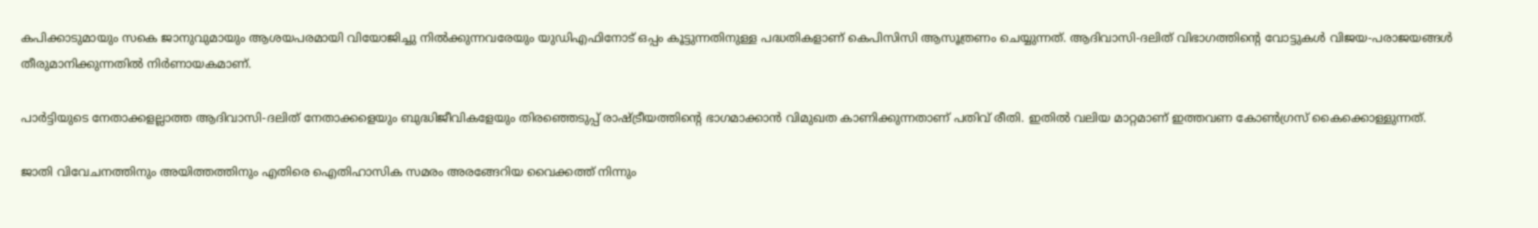കപിക്കാടുമായും സകെ ജാനുവുമായും ആശയപരമായി വിയോജിച്ചു നില്‍ക്കുന്നവരേയും യുഡിഎഫിനോട് ഒപ്പം കൂട്ടുന്നതിനുള്ള പദ്ധതികളാണ് കെപിസിസി ആസൂത്രണം ചെയ്യുന്നത്. ആദിവാസി-ദലിത് വിഭാഗത്തിന്റെ വോട്ടുകള്‍ വിജയ-പരാജയങ്ങള്‍ തീരുമാനിക്കുന്നതില്‍ നിര്‍ണായകമാണ്.

പാര്‍ട്ടിയുടെ നേതാക്കളല്ലാത്ത ആദിവാസി-ദലിത് നേതാക്കളെയും ബുദ്ധിജീവികളേയും തിരഞ്ഞെടുപ്പ് രാഷ്ട്രീയത്തിന്റെ ഭാഗമാക്കാന്‍ വിമുഖത കാണിക്കുന്നതാണ് പതിവ് രീതി. ഇതില്‍ വലിയ മാറ്റമാണ് ഇത്തവണ കോണ്‍ഗ്രസ് കൈക്കൊള്ളുന്നത്.

ജാതി വിവേചനത്തിനും അയിത്തത്തിനും എതിരെ ഐതിഹാസിക സമരം അരങ്ങേറിയ വൈക്കത്ത് നിന്നും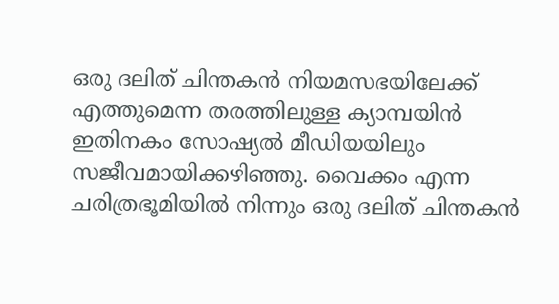ഒരു ദലിത് ചിന്തകന്‍ നിയമസഭയിലേക്ക് എത്തുമെന്ന തരത്തിലുള്ള ക്യാമ്പയിന്‍ ഇതിനകം സോഷ്യല്‍ മീഡിയയിലും സജീവമായിക്കഴിഞ്ഞു. വൈക്കം എന്ന ചരിത്രഭൂമിയില്‍ നിന്നും ഒരു ദലിത് ചിന്തകന്‍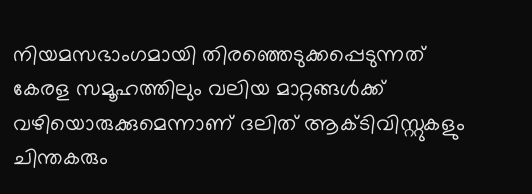നിയമസഭാംഗമായി തിരഞ്ഞെടുക്കപ്പെടുന്നത് കേരള സമൂഹത്തിലും വലിയ മാറ്റങ്ങള്‍ക്ക് വഴിയൊരുക്കുമെന്നാണ് ദലിത് ആക്ടിവിസ്റ്റുകളും ചിന്തകരും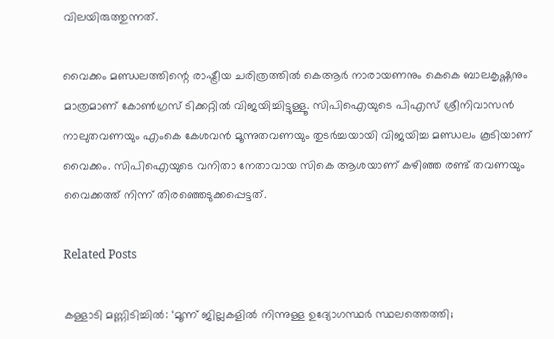വിലയിരുത്തുന്നത്.

വൈക്കം മണ്ഡലത്തിന്റെ രാഷ്ട്രീയ ചരിത്രത്തില്‍ കെആര്‍ നാരായണനും കെകെ ബാലകൃഷ്ണനും മാത്രമാണ് കോണ്‍ഗ്രസ് ടിക്കറ്റില്‍ വിജയിച്ചിട്ടുള്ളൂ. സിപിഐയുടെ പിഎസ് ശ്രീനിവാസന്‍ നാലുതവണയും എംകെ കേശവന്‍ മൂന്നുതവണയും തുടര്‍ച്ചയായി വിജയിച്ച മണ്ഡലം കൂടിയാണ് വൈക്കം. സിപിഐയുടെ വനിതാ നേതാവായ സികെ ആശയാണ് കഴിഞ്ഞ രണ്ട് തവണയും വൈക്കത്ത് നിന്ന് തിരഞ്ഞെടുക്കപ്പെട്ടത്.

Related Posts

കള്ളാടി‌ മണ്ണിടിച്ചിൽ: ‘മൂന്ന് ജില്ലകളിൽ നിന്നുള്ള ഉദ്യോഗസ്ഥർ സ്ഥലത്തെത്തി;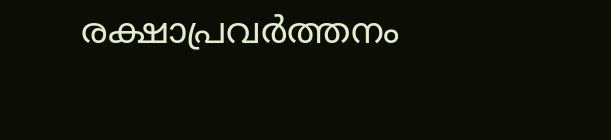രക്ഷാപ്രവർത്തനം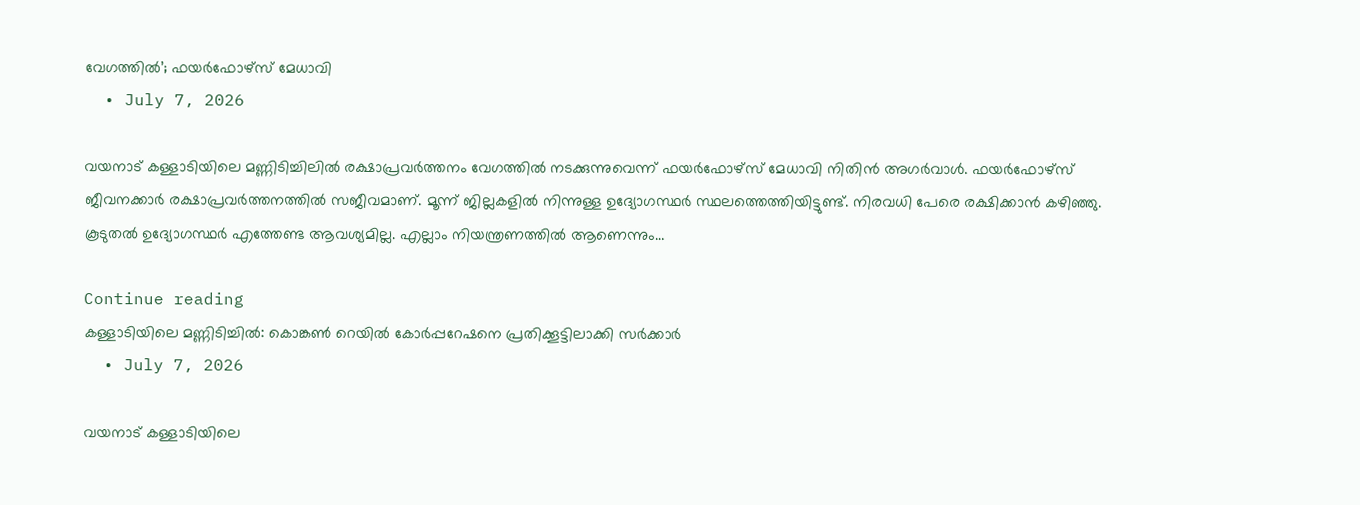വേഗത്തിൽ’; ഫയർഫോഴ്സ് മേധാവി
  • July 7, 2026

വയനാട് കള്ളാടിയിലെ മണ്ണിടിച്ചിലിൽ രക്ഷാപ്രവർത്തനം വേഗത്തിൽ നടക്കുന്നുവെന്ന് ഫയർഫോഴ്സ് മേധാവി നിതിൻ അഗർവാൾ. ഫയർഫോഴ്സ് ജീവനക്കാർ രക്ഷാപ്രവർത്തനത്തിൽ സജീവമാണ്. മൂന്ന് ജില്ലകളിൽ നിന്നുള്ള ഉദ്യോഗസ്ഥർ സ്ഥലത്തെത്തിയിട്ടുണ്ട്. നിരവധി പേരെ രക്ഷിക്കാൻ കഴിഞ്ഞു. കൂടുതൽ ഉദ്യോഗസ്ഥർ എത്തേണ്ട ആവശ്യമില്ല. എല്ലാം നിയന്ത്രണത്തിൽ ആണെന്നും…

Continue reading
കള്ളാടിയിലെ മണ്ണിടിച്ചിൽ: കൊങ്കൺ റെയിൽ കോർപ്പറേഷനെ പ്രതിക്കൂട്ടിലാക്കി സർക്കാർ
  • July 7, 2026

വയനാട് കള്ളാടിയിലെ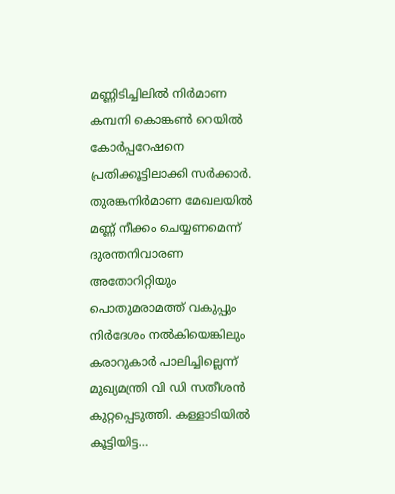മണ്ണിടിച്ചിലിൽ നിർമാണ കമ്പനി കൊങ്കൺ റെയിൽ കോർപ്പറേഷനെ പ്രതിക്കൂട്ടിലാക്കി സർക്കാർ. തുരങ്കനിർമാണ മേഖലയിൽ മണ്ണ് നീക്കം ചെയ്യണമെന്ന് ദുരന്തനിവാരണ അതോറിറ്റിയും പൊതുമരാമത്ത് വകുപ്പും നിർദേശം നൽകിയെങ്കിലും കരാറുകാർ പാലിച്ചില്ലെന്ന് മുഖ്യമന്ത്രി വി ഡി സതീശൻ കുറ്റപ്പെടുത്തി. കള്ളാടിയിൽ കൂട്ടിയിട്ട…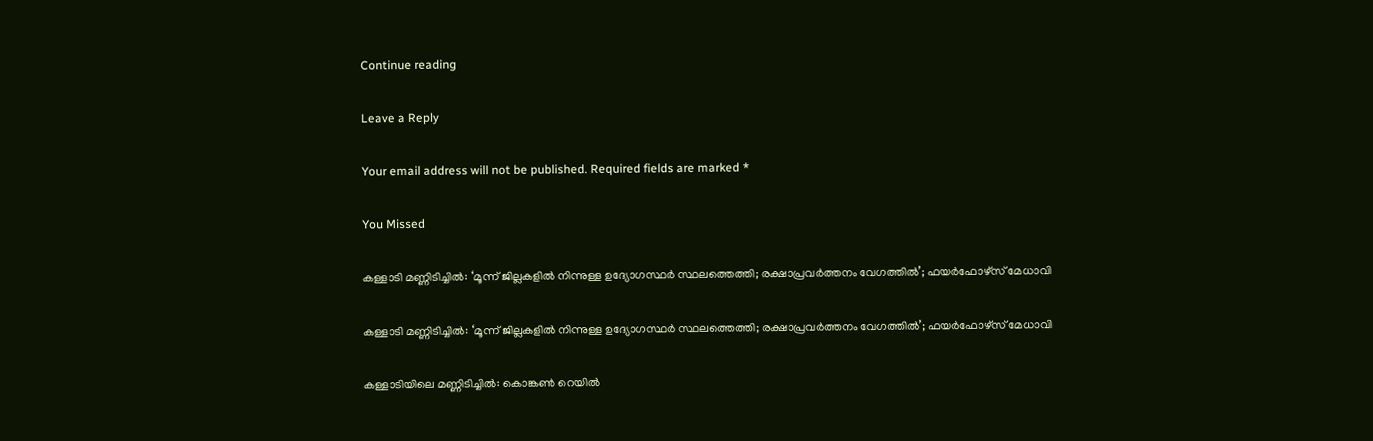Continue reading

Leave a Reply

Your email address will not be published. Required fields are marked *

You Missed

കള്ളാടി‌ മണ്ണിടിച്ചിൽ: ‘മൂന്ന് ജില്ലകളിൽ നിന്നുള്ള ഉദ്യോഗസ്ഥർ സ്ഥലത്തെത്തി; രക്ഷാപ്രവർത്തനം വേഗത്തിൽ’; ഫയർഫോഴ്സ് മേധാവി

കള്ളാടി‌ മണ്ണിടിച്ചിൽ: ‘മൂന്ന് ജില്ലകളിൽ നിന്നുള്ള ഉദ്യോഗസ്ഥർ സ്ഥലത്തെത്തി; രക്ഷാപ്രവർത്തനം വേഗത്തിൽ’; ഫയർഫോഴ്സ് മേധാവി

കള്ളാടിയിലെ മണ്ണിടിച്ചിൽ: കൊങ്കൺ റെയിൽ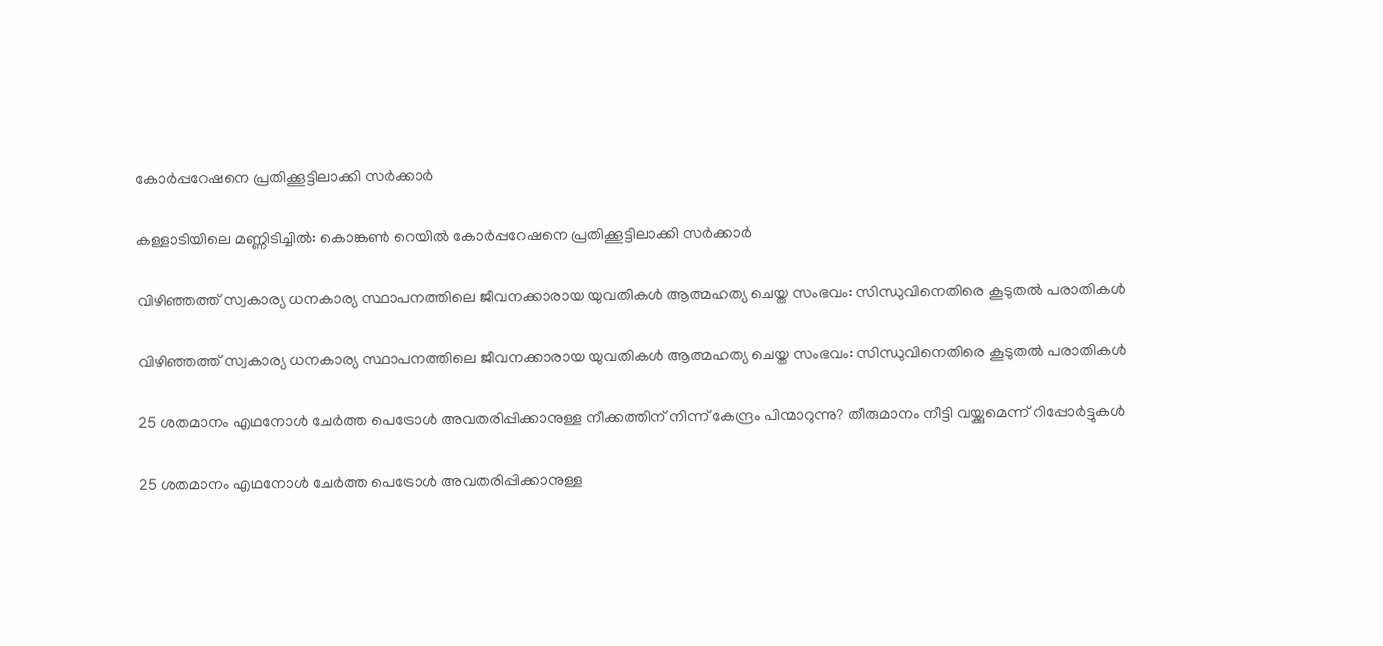കോർപ്പറേഷനെ പ്രതിക്കൂട്ടിലാക്കി സർക്കാർ

കള്ളാടിയിലെ മണ്ണിടിച്ചിൽ: കൊങ്കൺ റെയിൽ കോർപ്പറേഷനെ പ്രതിക്കൂട്ടിലാക്കി സർക്കാർ

വിഴിഞ്ഞത്ത് സ്വകാര്യ ധനകാര്യ സ്ഥാപനത്തിലെ ജീവനക്കാരായ യുവതികള്‍ ആത്മഹത്യ ചെയ്ത സംഭവം: സിന്ധുവിനെതിരെ കൂടുതല്‍ പരാതികള്‍

വിഴിഞ്ഞത്ത് സ്വകാര്യ ധനകാര്യ സ്ഥാപനത്തിലെ ജീവനക്കാരായ യുവതികള്‍ ആത്മഹത്യ ചെയ്ത സംഭവം: സിന്ധുവിനെതിരെ കൂടുതല്‍ പരാതികള്‍

25 ശതമാനം എഥനോള്‍ ചേര്‍ത്ത പെട്രോള്‍ അവതരിപ്പിക്കാനുള്ള നീക്കത്തിന് നിന്ന് കേന്ദ്രം പിന്മാറുന്നു? തീരുമാനം നീട്ടി വയ്ക്കുമെന്ന് റിപ്പോര്‍ട്ടുകള്‍

25 ശതമാനം എഥനോള്‍ ചേര്‍ത്ത പെട്രോള്‍ അവതരിപ്പിക്കാനുള്ള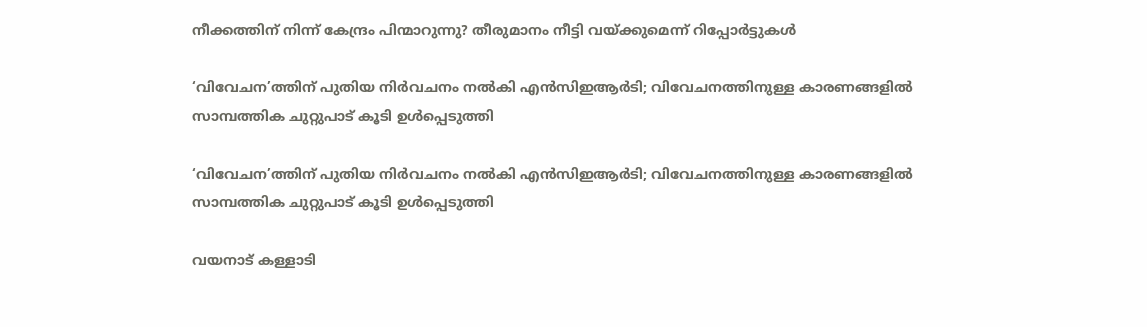നീക്കത്തിന് നിന്ന് കേന്ദ്രം പിന്മാറുന്നു? തീരുമാനം നീട്ടി വയ്ക്കുമെന്ന് റിപ്പോര്‍ട്ടുകള്‍

‘വിവേചന’ത്തിന് പുതിയ നിര്‍വചനം നല്‍കി എന്‍സിഇആര്‍ടി; വിവേചനത്തിനുള്ള കാരണങ്ങളില്‍ സാമ്പത്തിക ചുറ്റുപാട് കൂടി ഉള്‍പ്പെടുത്തി

‘വിവേചന’ത്തിന് പുതിയ നിര്‍വചനം നല്‍കി എന്‍സിഇആര്‍ടി; വിവേചനത്തിനുള്ള കാരണങ്ങളില്‍ സാമ്പത്തിക ചുറ്റുപാട് കൂടി ഉള്‍പ്പെടുത്തി

വയനാട് കള്ളാടി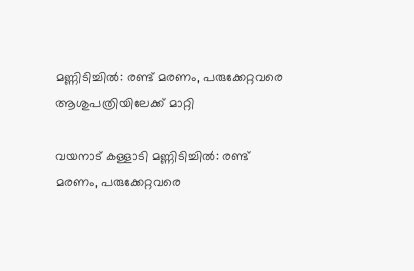മണ്ണിടിച്ചിൽ: രണ്ട് മരണം, പരുക്കേറ്റവരെ ആശുപത്രിയിലേക്ക് മാറ്റി

വയനാട് കള്ളാടി മണ്ണിടിച്ചിൽ: രണ്ട് മരണം, പരുക്കേറ്റവരെ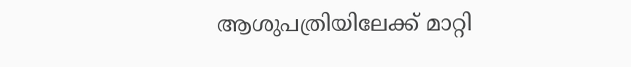ആശുപത്രിയിലേക്ക് മാറ്റി